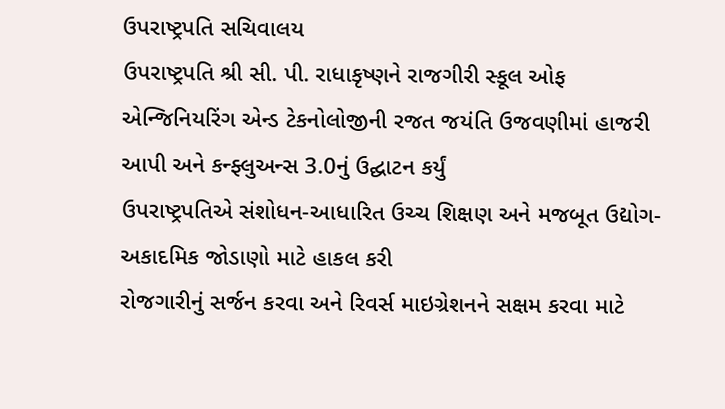ઉપરાષ્ટ્રપતિ સચિવાલય
ઉપરાષ્ટ્રપતિ શ્રી સી. પી. રાધાકૃષ્ણને રાજગીરી સ્કૂલ ઓફ એન્જિનિયરિંગ એન્ડ ટેકનોલોજીની રજત જયંતિ ઉજવણીમાં હાજરી આપી અને કન્ફ્લુઅન્સ 3.0નું ઉદ્ઘાટન કર્યું
ઉપરાષ્ટ્રપતિએ સંશોધન-આધારિત ઉચ્ચ શિક્ષણ અને મજબૂત ઉદ્યોગ-અકાદમિક જોડાણો માટે હાકલ કરી
રોજગારીનું સર્જન કરવા અને રિવર્સ માઇગ્રેશનને સક્ષમ કરવા માટે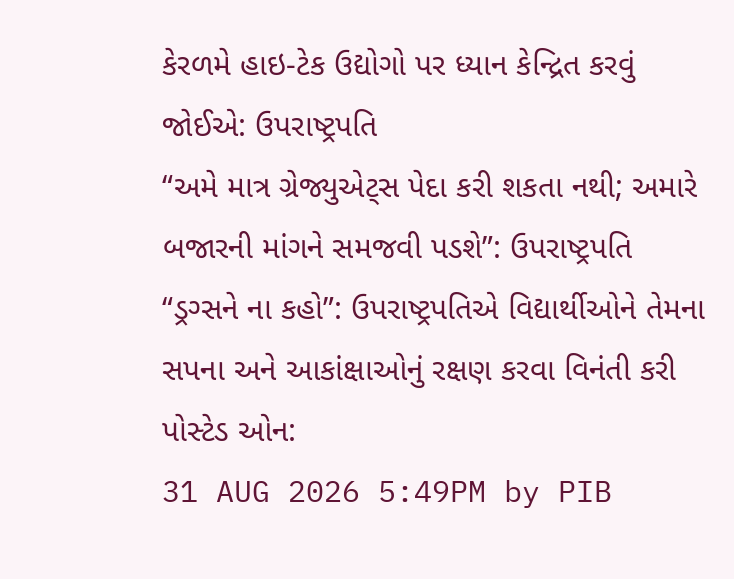કેરળમે હાઇ-ટેક ઉદ્યોગો પર ધ્યાન કેન્દ્રિત કરવું જોઈએ: ઉપરાષ્ટ્રપતિ
“અમે માત્ર ગ્રેજ્યુએટ્સ પેદા કરી શકતા નથી; અમારે બજારની માંગને સમજવી પડશે”: ઉપરાષ્ટ્રપતિ
“ડ્રગ્સને ના કહો”: ઉપરાષ્ટ્રપતિએ વિદ્યાર્થીઓને તેમના સપના અને આકાંક્ષાઓનું રક્ષણ કરવા વિનંતી કરી
પોસ્ટેડ ઓન:
31 AUG 2026 5:49PM by PIB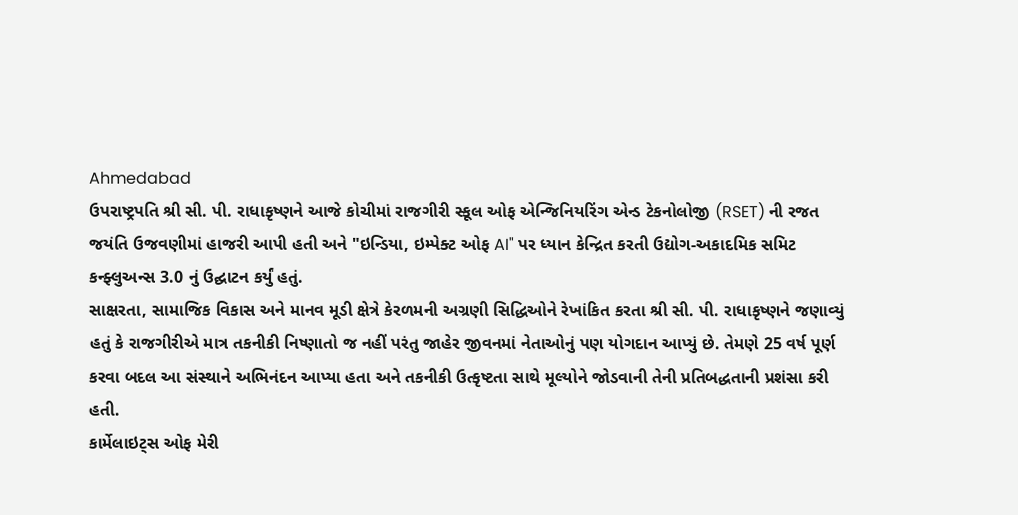Ahmedabad
ઉપરાષ્ટ્રપતિ શ્રી સી. પી. રાધાકૃષ્ણને આજે કોચીમાં રાજગીરી સ્કૂલ ઓફ એન્જિનિયરિંગ એન્ડ ટેકનોલોજી (RSET) ની રજત જયંતિ ઉજવણીમાં હાજરી આપી હતી અને "ઇન્ડિયા, ઇમ્પેક્ટ ઓફ AI" પર ધ્યાન કેન્દ્રિત કરતી ઉદ્યોગ-અકાદમિક સમિટ કન્ફ્લુઅન્સ 3.0 નું ઉદ્ઘાટન કર્યું હતું.
સાક્ષરતા, સામાજિક વિકાસ અને માનવ મૂડી ક્ષેત્રે કેરળમની અગ્રણી સિદ્ધિઓને રેખાંકિત કરતા શ્રી સી. પી. રાધાકૃષ્ણને જણાવ્યું હતું કે રાજગીરીએ માત્ર તકનીકી નિષ્ણાતો જ નહીં પરંતુ જાહેર જીવનમાં નેતાઓનું પણ યોગદાન આપ્યું છે. તેમણે 25 વર્ષ પૂર્ણ કરવા બદલ આ સંસ્થાને અભિનંદન આપ્યા હતા અને તકનીકી ઉત્કૃષ્ટતા સાથે મૂલ્યોને જોડવાની તેની પ્રતિબદ્ધતાની પ્રશંસા કરી હતી.
કાર્મેલાઇટ્સ ઓફ મેરી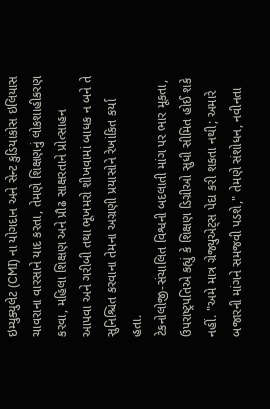ઇમ્યુક્યુલેટ (CMI) ના યોગદાન અને સેન્ટ કુડિયાકોસ ઇલિયાસ ચાવરાના વારસાને યાદ કરતા, તેમણે શિક્ષણનું લોકશાહીકરણ કરવા, મહિલા શિક્ષણ અને પ્રૌઢ સાક્ષરતાને પ્રોત્સાહન આપવા અને ગરીબી તથા ભૂખમરો શીખવામાં બાધક ન બને તે સુનિશ્ચિત કરવાના તેમના અગ્રણી પ્રયાસોને રેખાંકિત કર્યા હતા.
ટેકનોલોજી-સંચાલિત વિશ્વની બદલાતી માંગ પર ભાર મૂકતા, ઉપરાષ્ટ્રપતિએ કહ્યું કે શિક્ષણ ડિગ્રીઓ સુધી સીમિત હોઈ શકે નહીં. "અમે માત્ર ગ્રેજ્યુએટ્સ પેદા કરી શકતા નથી; અમારે બજારની માંગને સમજવી પડશે," તેમણે સંશોધન, નવીનતા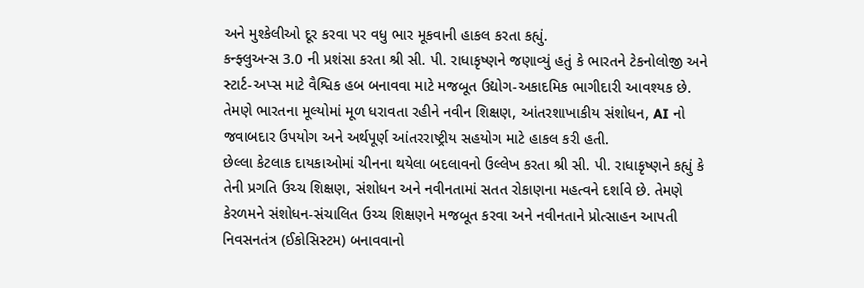અને મુશ્કેલીઓ દૂર કરવા પર વધુ ભાર મૂકવાની હાકલ કરતા કહ્યું.
કન્ફ્લુઅન્સ 3.0 ની પ્રશંસા કરતા શ્રી સી. પી. રાધાકૃષ્ણને જણાવ્યું હતું કે ભારતને ટેકનોલોજી અને સ્ટાર્ટ-અપ્સ માટે વૈશ્વિક હબ બનાવવા માટે મજબૂત ઉદ્યોગ-અકાદમિક ભાગીદારી આવશ્યક છે. તેમણે ભારતના મૂલ્યોમાં મૂળ ધરાવતા રહીને નવીન શિક્ષણ, આંતરશાખાકીય સંશોધન, AI નો જવાબદાર ઉપયોગ અને અર્થપૂર્ણ આંતરરાષ્ટ્રીય સહયોગ માટે હાકલ કરી હતી.
છેલ્લા કેટલાક દાયકાઓમાં ચીનના થયેલા બદલાવનો ઉલ્લેખ કરતા શ્રી સી. પી. રાધાકૃષ્ણને કહ્યું કે તેની પ્રગતિ ઉચ્ચ શિક્ષણ, સંશોધન અને નવીનતામાં સતત રોકાણના મહત્વને દર્શાવે છે. તેમણે કેરળમને સંશોધન-સંચાલિત ઉચ્ચ શિક્ષણને મજબૂત કરવા અને નવીનતાને પ્રોત્સાહન આપતી નિવસનતંત્ર (ઈકોસિસ્ટમ) બનાવવાનો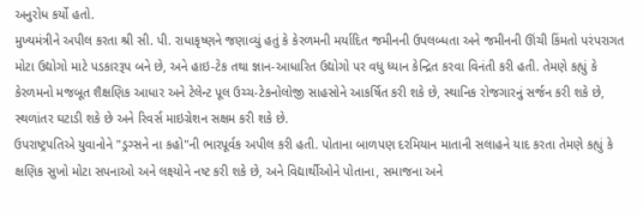અનુરોધ કર્યો હતો.
મુખ્યમંત્રીને અપીલ કરતા શ્રી સી. પી. રાધાકૃષ્ણને જણાવ્યું હતું કે કેરળમની મર્યાદિત જમીનની ઉપલબ્ધતા અને જમીનની ઊંચી કિંમતો પરંપરાગત મોટા ઉદ્યોગો માટે પડકારરૂપ બને છે, અને હાઇ-ટેક તથા જ્ઞાન-આધારિત ઉદ્યોગો પર વધુ ધ્યાન કેન્દ્રિત કરવા વિનંતી કરી હતી. તેમણે કહ્યું કે કેરળમનો મજબૂત શૈક્ષણિક આધાર અને ટેલેન્ટ પૂલ ઉચ્ચ-ટેકનોલોજી સાહસોને આકર્ષિત કરી શકે છે, સ્થાનિક રોજગારનું સર્જન કરી શકે છે, સ્થળાંતર ઘટાડી શકે છે અને રિવર્સ માઇગ્રેશન સક્ષમ કરી શકે છે.
ઉપરાષ્ટ્રપતિએ યુવાનોને "ડ્રગ્સને ના કહો"ની ભારપૂર્વક અપીલ કરી હતી. પોતાના બાળપણ દરમિયાન માતાની સલાહને યાદ કરતા તેમણે કહ્યું કે ક્ષણિક સુખો મોટા સપનાઓ અને લક્ષ્યોને નષ્ટ કરી શકે છે, અને વિદ્યાર્થીઓને પોતાના, સમાજના અને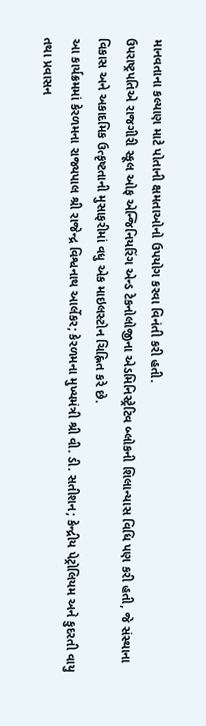માનવતાના કલ્યાણ માટે પોતાની ક્ષમતાઓનો ઉપયોગ કરવા વિનંતી કરી હતી.
ઉપરાષ્ટ્રપતિએ રાજગીરી સ્કૂલ ઓફ એન્જિનિયરિંગ એન્ડ ટેકનોલોજીના એડમિનિસ્ટ્રેટિવ બ્લોકની શિલાન્યાસ વિધિ પણ કરી હતી, જે સંસ્થાના વિકાસ અને અકાદમિક ઉત્કૃષ્ટતાની મુસાફરીમાં વધુ એક માઇલસ્ટોન ચિહ્નિત કરે છે.
આ કાર્યક્રમમાં કેરળમના રાજ્યપાલ શ્રી રાજેન્દ્ર વિશ્વનાથ આર્લેકર; કેરળમના મુખ્યમંત્રી શ્રી વી. ડી. સતીશન; કેન્દ્રીય પેટ્રોલિયમ અને કુદરતી વાયુ તથા પ્રવાસન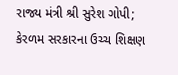રાજ્ય મંત્રી શ્રી સુરેશ ગોપી; કેરળમ સરકારના ઉચ્ચ શિક્ષણ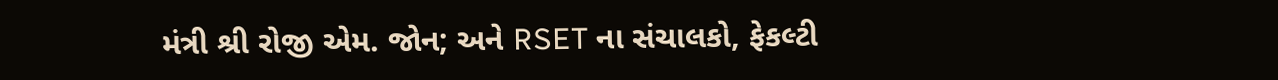મંત્રી શ્રી રોજી એમ. જોન; અને RSET ના સંચાલકો, ફેકલ્ટી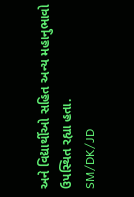અને વિદ્યાર્થીઓ સહિત અન્ય મહાનુભાવો ઉપસ્થિત રહ્યા હતા.
SM/DK/JD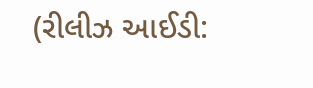(રીલીઝ આઈડી: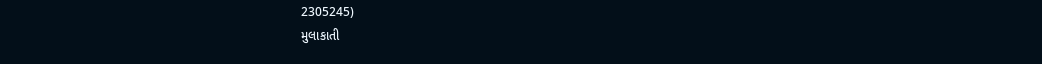2305245)
મુલાકાતી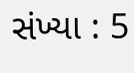સંખ્યા : 5